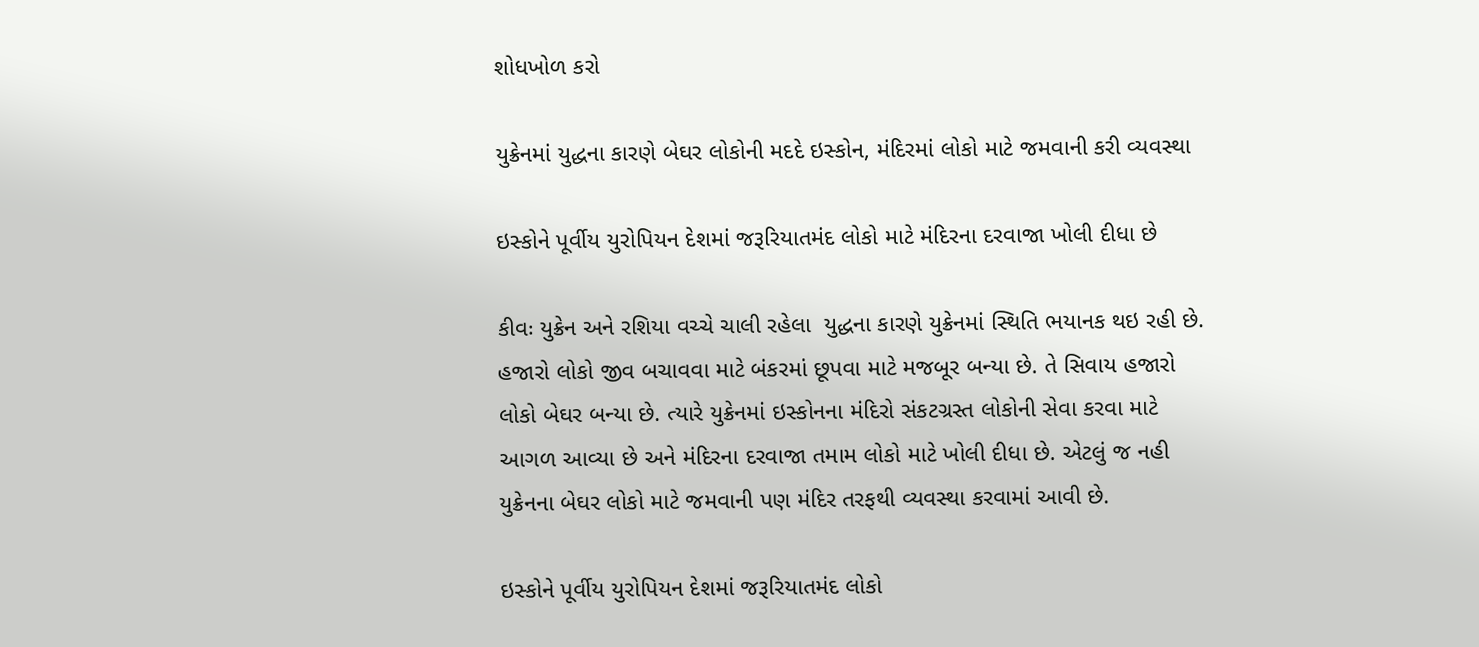શોધખોળ કરો

યુક્રેનમાં યુદ્ધના કારણે બેઘર લોકોની મદદે ઇસ્કોન, મંદિરમાં લોકો માટે જમવાની કરી વ્યવસ્થા

ઇસ્કોને પૂર્વીય યુરોપિયન દેશમાં જરૂરિયાતમંદ લોકો માટે મંદિરના દરવાજા ખોલી દીધા છે

કીવઃ યુક્રેન અને રશિયા વચ્ચે ચાલી રહેલા  યુદ્ધના કારણે યુક્રેનમાં સ્થિતિ ભયાનક થઇ રહી છે. હજારો લોકો જીવ બચાવવા માટે બંકરમાં છૂપવા માટે મજબૂર બન્યા છે. તે સિવાય હજારો લોકો બેઘર બન્યા છે. ત્યારે યુક્રેનમાં ઇસ્કોનના મંદિરો સંકટગ્રસ્ત લોકોની સેવા કરવા માટે આગળ આવ્યા છે અને મંદિરના દરવાજા તમામ લોકો માટે ખોલી દીધા છે. એટલું જ નહી યુક્રેનના બેઘર લોકો માટે જમવાની પણ મંદિર તરફથી વ્યવસ્થા કરવામાં આવી છે.

ઇસ્કોને પૂર્વીય યુરોપિયન દેશમાં જરૂરિયાતમંદ લોકો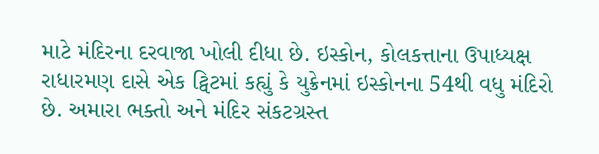માટે મંદિરના દરવાજા ખોલી દીધા છે. ઇસ્કોન, કોલકત્તાના ઉપાધ્યક્ષ રાધારમણ દાસે એક ટ્વિટમાં કહ્યું કે યુક્રેનમાં ઇસ્કોનના 54થી વધુ મંદિરો છે. અમારા ભક્તો અને મંદિર સંકટગ્રસ્ત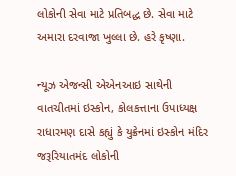લોકોની સેવા માટે પ્રતિબદ્ધ છે. સેવા માટે અમારા દરવાજા ખુલ્લા છે. હરે કૃષ્ણા.

ન્યૂઝ એજન્સી એએનઆઇ સાથેની વાતચીતમાં ઇસ્કોન, કોલકત્તાના ઉપાધ્યક્ષ રાધારમણ દાસે કહ્યું કે યુક્રેનમાં ઇસ્કોન મંદિર જરૂરિયાતમંદ લોકોની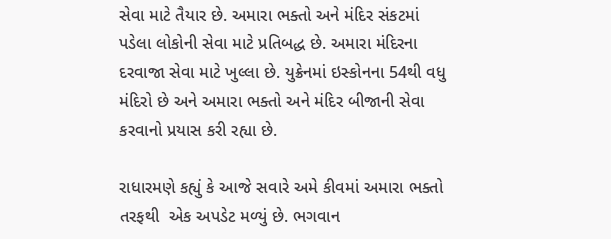સેવા માટે તૈયાર છે. અમારા ભક્તો અને મંદિર સંકટમાં પડેલા લોકોની સેવા માટે પ્રતિબદ્ધ છે. અમારા મંદિરના દરવાજા સેવા માટે ખુલ્લા છે. યુક્રેનમાં ઇસ્કોનના 54થી વધુ મંદિરો છે અને અમારા ભક્તો અને મંદિર બીજાની સેવા કરવાનો પ્રયાસ કરી રહ્યા છે.

રાધારમણે કહ્યું કે આજે સવારે અમે કીવમાં અમારા ભક્તો તરફથી  એક અપડેટ મળ્યું છે. ભગવાન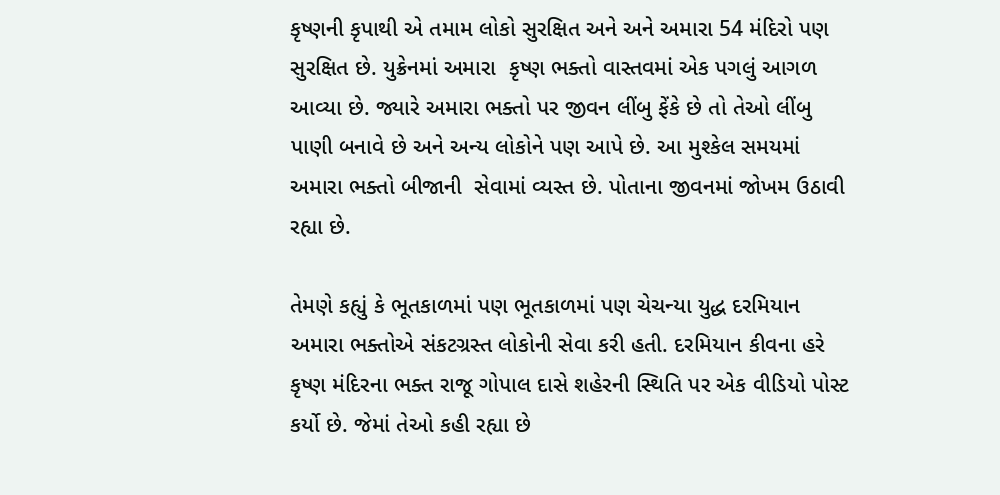કૃષ્ણની કૃપાથી એ તમામ લોકો સુરક્ષિત અને અને અમારા 54 મંદિરો પણ સુરક્ષિત છે. યુક્રેનમાં અમારા  કૃષ્ણ ભક્તો વાસ્તવમાં એક પગલું આગળ આવ્યા છે. જ્યારે અમારા ભક્તો પર જીવન લીંબુ ફેંકે છે તો તેઓ લીંબુ પાણી બનાવે છે અને અન્ય લોકોને પણ આપે છે. આ મુશ્કેલ સમયમાં અમારા ભક્તો બીજાની  સેવામાં વ્યસ્ત છે. પોતાના જીવનમાં જોખમ ઉઠાવી રહ્યા છે.

તેમણે કહ્યું કે ભૂતકાળમાં પણ ભૂતકાળમાં પણ ચેચન્યા યુદ્ધ દરમિયાન અમારા ભક્તોએ સંકટગ્રસ્ત લોકોની સેવા કરી હતી. દરમિયાન કીવના હરે કૃષ્ણ મંદિરના ભક્ત રાજૂ ગોપાલ દાસે શહેરની સ્થિતિ પર એક વીડિયો પોસ્ટ કર્યો છે. જેમાં તેઓ કહી રહ્યા છે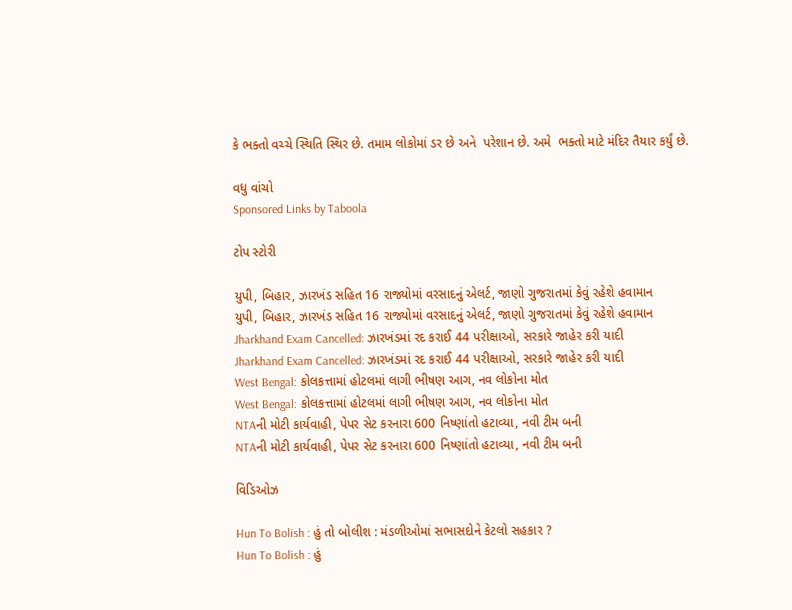કે ભક્તો વચ્ચે સ્થિતિ સ્થિર છે. તમામ લોકોમાં ડર છે અને  પરેશાન છે. અમે  ભક્તો માટે મંદિર તૈયાર કર્યું છે.

વધુ વાંચો
Sponsored Links by Taboola

ટોપ સ્ટોરી

યુપી, બિહાર, ઝારખંડ સહિત 16 રાજ્યોમાં વરસાદનું એલર્ટ, જાણો ગુજરાતમાં કેવું રહેશે હવામાન
યુપી, બિહાર, ઝારખંડ સહિત 16 રાજ્યોમાં વરસાદનું એલર્ટ, જાણો ગુજરાતમાં કેવું રહેશે હવામાન
Jharkhand Exam Cancelled: ઝારખંડમાં રદ કરાઈ 44 પરીક્ષાઓ, સરકારે જાહેર કરી યાદી
Jharkhand Exam Cancelled: ઝારખંડમાં રદ કરાઈ 44 પરીક્ષાઓ, સરકારે જાહેર કરી યાદી
West Bengal: કોલકત્તામાં હોટલમાં લાગી ભીષણ આગ, નવ લોકોના મોત
West Bengal: કોલકત્તામાં હોટલમાં લાગી ભીષણ આગ, નવ લોકોના મોત
NTAની મોટી કાર્યવાહી, પેપર સેટ કરનારા 600 નિષ્ણાંતો હટાવ્યા, નવી ટીમ બની
NTAની મોટી કાર્યવાહી, પેપર સેટ કરનારા 600 નિષ્ણાંતો હટાવ્યા, નવી ટીમ બની

વિડિઓઝ

Hun To Bolish : હું તો બોલીશ : મંડળીઓમાં સભાસદોને કેટલો સહકાર ?
Hun To Bolish : હું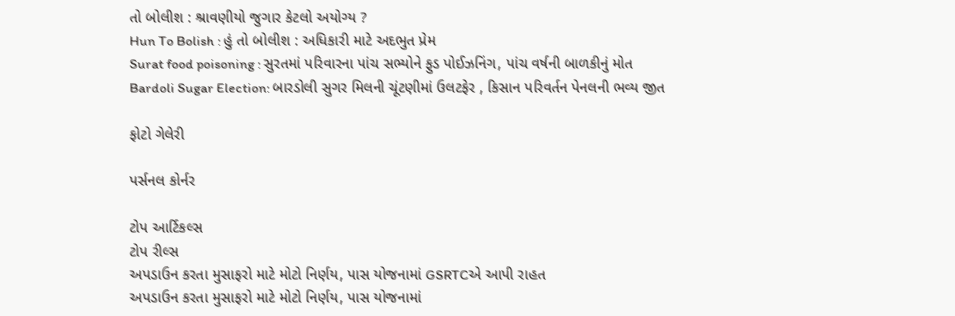તો બોલીશ : શ્રાવણીયો જુગાર કેટલો અયોગ્ય ?
Hun To Bolish : હું તો બોલીશ : અધિકારી માટે અદભુત પ્રેમ
Surat food poisoning : સુરતમાં પરિવારના પાંચ સભ્યોને ફુડ પોઈઝનિંગ, પાંચ વર્ષની બાળકીનું મોત
Bardoli Sugar Election: બારડોલી સુગર મિલની ચૂંટણીમાં ઉલટફેર , કિસાન પરિવર્તન પેનલની ભવ્ય જીત

ફોટો ગેલેરી

પર્સનલ કોર્નર

ટોપ આર્ટિકલ્સ
ટોપ રીલ્સ
અપડાઉન કરતા મુસાફરો માટે મોટો નિર્ણય, પાસ યોજનામાં GSRTCએ આપી રાહત
અપડાઉન કરતા મુસાફરો માટે મોટો નિર્ણય, પાસ યોજનામાં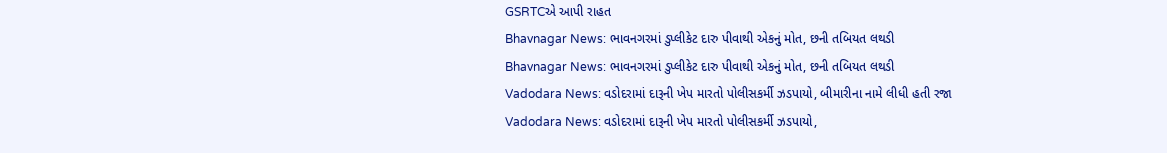GSRTCએ આપી રાહત
Bhavnagar News: ભાવનગરમાં ડુપ્લીકેટ દારુ પીવાથી એકનું મોત, છની તબિયત લથડી
Bhavnagar News: ભાવનગરમાં ડુપ્લીકેટ દારુ પીવાથી એકનું મોત, છની તબિયત લથડી
Vadodara News: વડોદરામાં દારૂની ખેપ મારતો પોલીસકર્મી ઝડપાયો, બીમારીના નામે લીધી હતી રજા
Vadodara News: વડોદરામાં દારૂની ખેપ મારતો પોલીસકર્મી ઝડપાયો,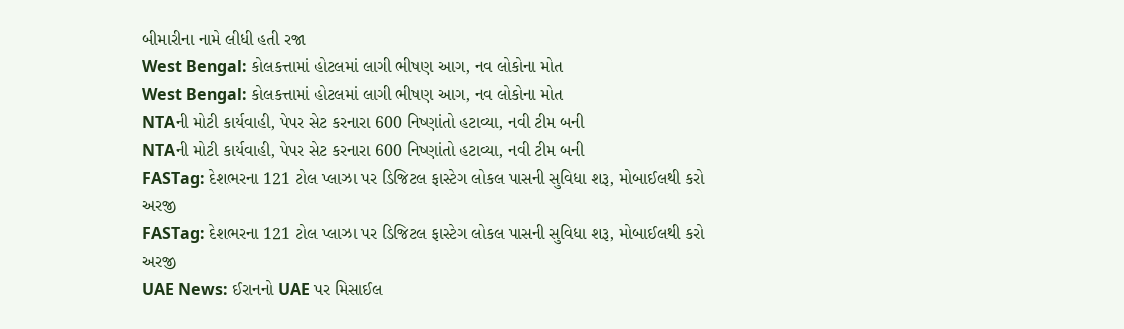બીમારીના નામે લીધી હતી રજા
West Bengal: કોલકત્તામાં હોટલમાં લાગી ભીષણ આગ, નવ લોકોના મોત
West Bengal: કોલકત્તામાં હોટલમાં લાગી ભીષણ આગ, નવ લોકોના મોત
NTAની મોટી કાર્યવાહી, પેપર સેટ કરનારા 600 નિષ્ણાંતો હટાવ્યા, નવી ટીમ બની
NTAની મોટી કાર્યવાહી, પેપર સેટ કરનારા 600 નિષ્ણાંતો હટાવ્યા, નવી ટીમ બની
FASTag: દેશભરના 121 ટોલ પ્લાઝા પર ડિજિટલ ફાસ્ટેગ લોકલ પાસની સુવિધા શરૂ, મોબાઈલથી કરો અરજી
FASTag: દેશભરના 121 ટોલ પ્લાઝા પર ડિજિટલ ફાસ્ટેગ લોકલ પાસની સુવિધા શરૂ, મોબાઈલથી કરો અરજી
UAE News: ઈરાનનો UAE પર મિસાઈલ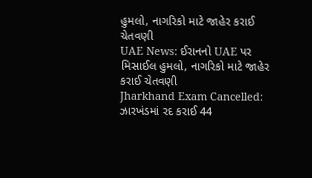હુમલો, નાગરિકો માટે જાહેર કરાઈ ચેતવણી
UAE News: ઈરાનનો UAE પર મિસાઈલ હુમલો, નાગરિકો માટે જાહેર કરાઈ ચેતવણી
Jharkhand Exam Cancelled: ઝારખંડમાં રદ કરાઈ 44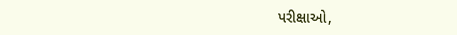પરીક્ષાઓ,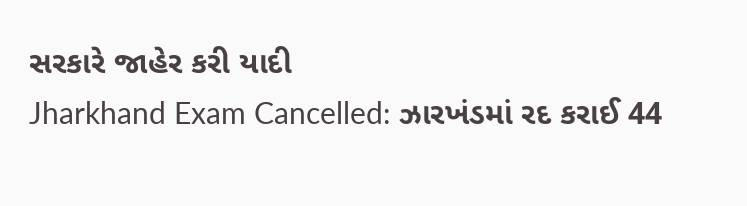સરકારે જાહેર કરી યાદી
Jharkhand Exam Cancelled: ઝારખંડમાં રદ કરાઈ 44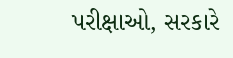પરીક્ષાઓ, સરકારે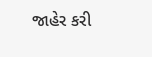જાહેર કરી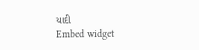યાદી
Embed widget